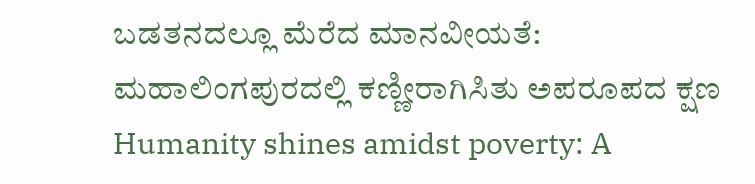ಬಡತನದಲ್ಲೂ ಮೆರೆದ ಮಾನವೀಯತೆ: ಮಹಾಲಿಂಗಪುರದಲ್ಲಿ ಕಣ್ಣೀರಾಗಿಸಿತು ಅಪರೂಪದ ಕ್ಷಣ
Humanity shines amidst poverty: A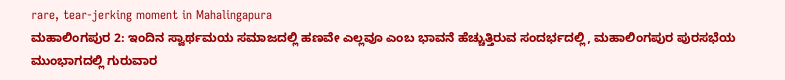rare, tear-jerking moment in Mahalingapura
ಮಹಾಲಿಂಗಪುರ 2: ಇಂದಿನ ಸ್ವಾರ್ಥಮಯ ಸಮಾಜದಲ್ಲಿ ಹಣವೇ ಎಲ್ಲವೂ ಎಂಬ ಭಾವನೆ ಹೆಚ್ಚುತ್ತಿರುವ ಸಂದರ್ಭದಲ್ಲಿ, ಮಹಾಲಿಂಗಪುರ ಪುರಸಭೆಯ ಮುಂಭಾಗದಲ್ಲಿ ಗುರುವಾರ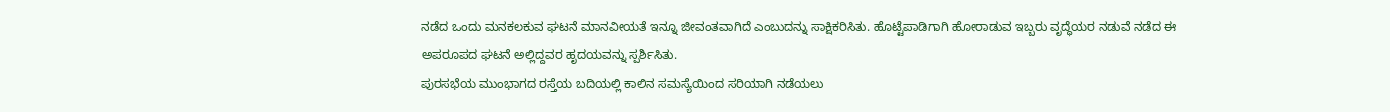ನಡೆದ ಒಂದು ಮನಕಲಕುವ ಘಟನೆ ಮಾನವೀಯತೆ ಇನ್ನೂ ಜೀವಂತವಾಗಿದೆ ಎಂಬುದನ್ನು ಸಾಕ್ಷಿಕರಿಸಿತು. ಹೊಟ್ಟೆಪಾಡಿಗಾಗಿ ಹೋರಾಡುವ ಇಬ್ಬರು ವೃದ್ಧೆಯರ ನಡುವೆ ನಡೆದ ಈ ಅಪರೂಪದ ಘಟನೆ ಅಲ್ಲಿದ್ದವರ ಹೃದಯವನ್ನು ಸ್ಪರ್ಶಿಸಿತು.
ಪುರಸಭೆಯ ಮುಂಭಾಗದ ರಸ್ತೆಯ ಬದಿಯಲ್ಲಿ ಕಾಲಿನ ಸಮಸ್ಯೆಯಿಂದ ಸರಿಯಾಗಿ ನಡೆಯಲು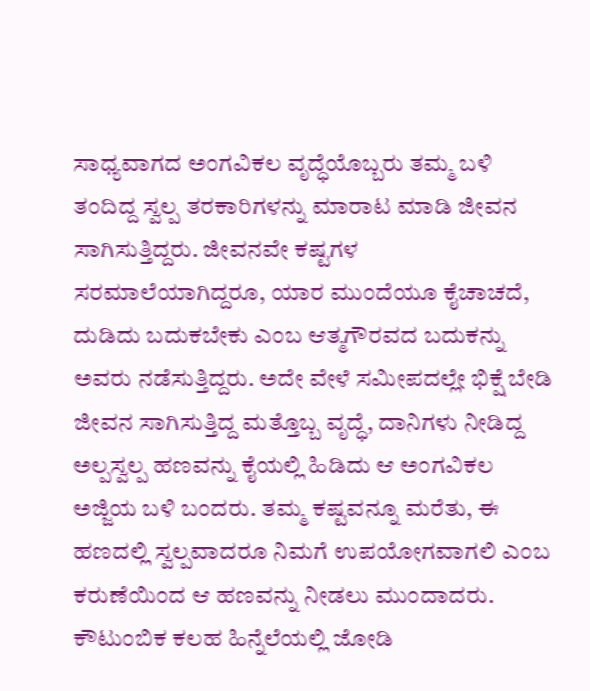ಸಾಧ್ಯವಾಗದ ಅಂಗವಿಕಲ ವೃದ್ಧೆಯೊಬ್ಬರು ತಮ್ಮ ಬಳಿ ತಂದಿದ್ದ ಸ್ವಲ್ಪ ತರಕಾರಿಗಳನ್ನು ಮಾರಾಟ ಮಾಡಿ ಜೀವನ ಸಾಗಿಸುತ್ತಿದ್ದರು. ಜೀವನವೇ ಕಷ್ಟಗಳ ಸರಮಾಲೆಯಾಗಿದ್ದರೂ, ಯಾರ ಮುಂದೆಯೂ ಕೈಚಾಚದೆ, ದುಡಿದು ಬದುಕಬೇಕು ಎಂಬ ಆತ್ಮಗೌರವದ ಬದುಕನ್ನು ಅವರು ನಡೆಸುತ್ತಿದ್ದರು. ಅದೇ ವೇಳೆ ಸಮೀಪದಲ್ಲೇ ಭಿಕ್ಷೆ ಬೇಡಿ ಜೀವನ ಸಾಗಿಸುತ್ತಿದ್ದ ಮತ್ತೊಬ್ಬ ವೃದ್ಧೆ, ದಾನಿಗಳು ನೀಡಿದ್ದ ಅಲ್ಪಸ್ವಲ್ಪ ಹಣವನ್ನು ಕೈಯಲ್ಲಿ ಹಿಡಿದು ಆ ಅಂಗವಿಕಲ ಅಜ್ಜಿಯ ಬಳಿ ಬಂದರು. ತಮ್ಮ ಕಷ್ಟವನ್ನೂ ಮರೆತು, ಈ ಹಣದಲ್ಲಿ ಸ್ವಲ್ಪವಾದರೂ ನಿಮಗೆ ಉಪಯೋಗವಾಗಲಿ ಎಂಬ ಕರುಣೆಯಿಂದ ಆ ಹಣವನ್ನು ನೀಡಲು ಮುಂದಾದರು.
ಕೌಟುಂಬಿಕ ಕಲಹ ಹಿನ್ನೆಲೆಯಲ್ಲಿ ಜೋಡಿ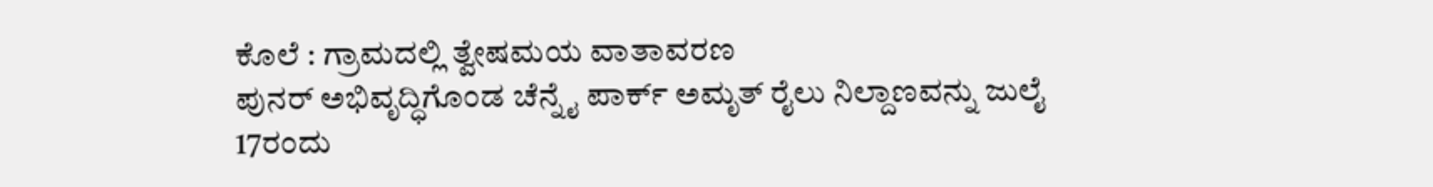ಕೊಲೆ : ಗ್ರಾಮದಲ್ಲಿ ತ್ವೇಷಮಯ ವಾತಾವರಣ
ಪುನರ್ ಅಭಿವೃದ್ಧಿಗೊಂಡ ಚೆನ್ನೈ ಪಾರ್ಕ್ ಅಮೃತ್ ರೈಲು ನಿಲ್ದಾಣವನ್ನು ಜುಲೈ 17ರಂದು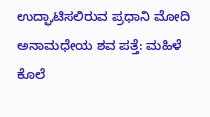ಉದ್ಘಾಟಿಸಲಿರುವ ಪ್ರಧಾನಿ ಮೋದಿ
ಅನಾಮಧೇಯ ಶವ ಪತ್ತೆ: ಮಹಿಳೆ ಕೊಲೆ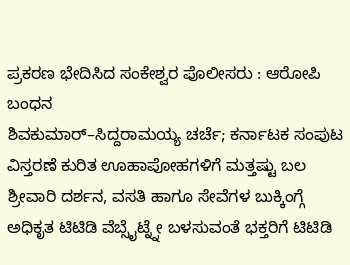ಪ್ರಕರಣ ಭೇದಿಸಿದ ಸಂಕೇಶ್ವರ ಪೊಲೀಸರು : ಆರೋಪಿ ಬಂಧನ
ಶಿವಕುಮಾರ್–ಸಿದ್ದರಾಮಯ್ಯ ಚರ್ಚೆ; ಕರ್ನಾಟಕ ಸಂಪುಟ ವಿಸ್ತರಣೆ ಕುರಿತ ಊಹಾಪೋಹಗಳಿಗೆ ಮತ್ತಷ್ಟು ಬಲ
ಶ್ರೀವಾರಿ ದರ್ಶನ, ವಸತಿ ಹಾಗೂ ಸೇವೆಗಳ ಬುಕ್ಕಿಂಗ್ಗೆ ಅಧಿಕೃತ ಟಿಟಿಡಿ ವೆಬ್ಸೈಟ್ನ್ನೇ ಬಳಸುವಂತೆ ಭಕ್ತರಿಗೆ ಟಿಟಿಡಿ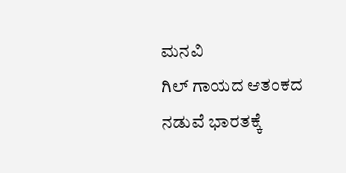ಮನವಿ
ಗಿಲ್ ಗಾಯದ ಆತಂಕದ ನಡುವೆ ಭಾರತಕ್ಕೆ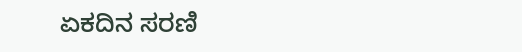ಏಕದಿನ ಸರಣಿ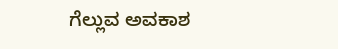ಗೆಲ್ಲುವ ಅವಕಾಶ